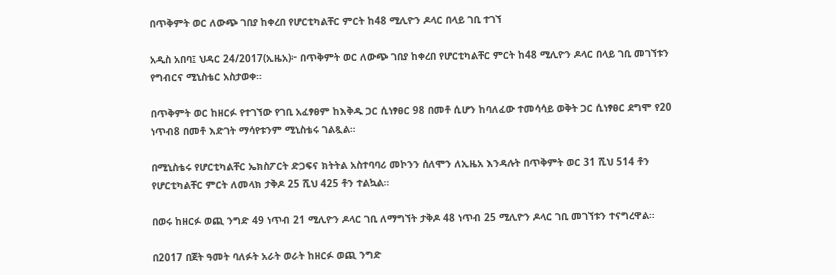በጥቅምት ወር ለውጭ ገበያ ከቀረበ የሆርቲካልቸር ምርት ከ48 ሚሊዮን ዶላር በላይ ገቢ ተገኘ

አዲስ አበባ፤ ህዳር 24/2017(ኢዜአ)፦ በጥቅምት ወር ለውጭ ገበያ ከቀረበ የሆርቲካልቸር ምርት ከ48 ሚሊዮን ዶላር በላይ ገቢ መገኘቱን የግብርና ሚኒስቴር አስታወቀ።

በጥቅምት ወር ከዘርፉ የተገኘው የገቢ አፈፃፀም ከእቅዱ ጋር ሲነፃፀር 98 በመቶ ሲሆን ከባለፈው ተመሳሳይ ወቅት ጋር ሲነፃፀር ደግሞ የ20 ነጥብ8 በመቶ እድገት ማሳየቱንም ሚኒስቴሩ ገልጿል።

በሚኒስቴሩ የሆርቲካልቸር ኤክስፖርት ድጋፍና ክትትል አስተባባሪ መኮንን ሰለሞን ለኢዜአ እንዳሉት በጥቅምት ወር 31 ሺህ 514 ቶን የሆርቲካልቸር ምርት ለመላክ ታቅዶ 25 ሺህ 425 ቶን ተልኳል።

በወሩ ከዘርፉ ወጪ ንግድ 49 ነጥብ 21 ሚሊዮን ዶላር ገቢ ለማግኘት ታቅዶ 48 ነጥብ 25 ሚሊዮን ዶላር ገቢ መገኘቱን ተናግረዋል።

በ2017 በጀት ዓመት ባለፉት አራት ወራት ከዘርፉ ወጪ ንግድ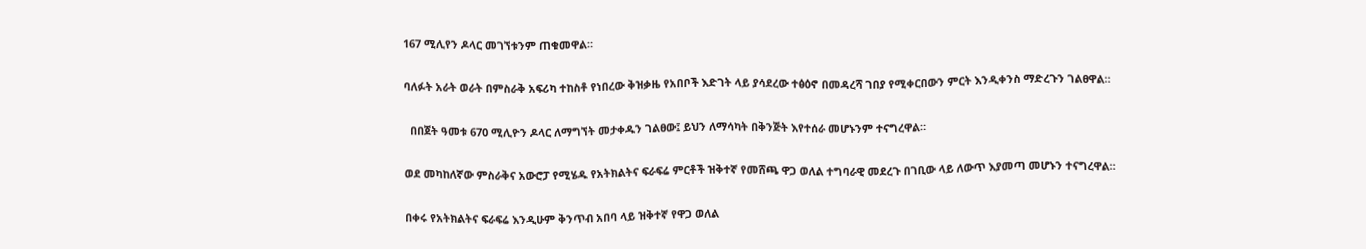167 ሚሊየን ዶላር መገኘቱንም ጠቁመዋል።

ባለፉት አራት ወራት በምስራቅ አፍሪካ ተከስቶ የነበረው ቅዝቃዜ የአበቦች እድገት ላይ ያሳደረው ተፅዕኖ በመዳረሻ ገበያ የሚቀርበውን ምርት እንዲቀንስ ማድረጉን ገልፀዋል።

  በበጀት ዓመቱ 670 ሚሊዮን ዶላር ለማግኘት መታቀዱን ገልፀው፤ ይህን ለማሳካት በቅንጅት እየተሰራ መሆኑንም ተናግረዋል።

ወደ መካከለኛው ምስራቅና አውሮፓ የሚሄዱ የአትክልትና ፍራፍሬ ምርቶች ዝቅተኛ የመሸጫ ዋጋ ወለል ተግባራዊ መደረጉ በገቢው ላይ ለውጥ እያመጣ መሆኑን ተናግረዋል።

በቀሩ የአትክልትና ፍራፍሬ እንዲሁም ቅንጥብ አበባ ላይ ዝቅተኛ የዋጋ ወለል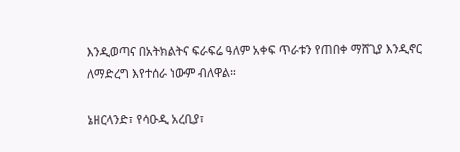እንዲወጣና በአትክልትና ፍራፍሬ ዓለም አቀፍ ጥራቱን የጠበቀ ማሸጊያ እንዲኖር ለማድረግ እየተሰራ ነውም ብለዋል።

ኔዘርላንድ፣ የሳዑዲ አረቢያ፣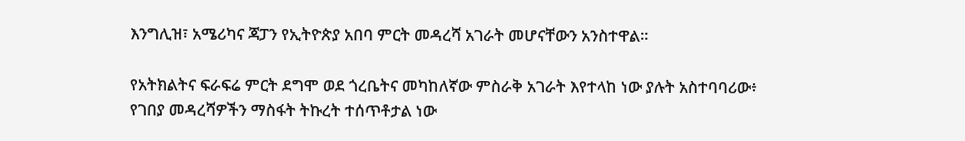እንግሊዝ፣ አሜሪካና ጃፓን የኢትዮጵያ አበባ ምርት መዳረሻ አገራት መሆናቸውን አንስተዋል።

የአትክልትና ፍራፍሬ ምርት ደግሞ ወደ ጎረቤትና መካከለኛው ምስራቅ አገራት እየተላከ ነው ያሉት አስተባባሪው፥ የገበያ መዳረሻዎችን ማስፋት ትኩረት ተሰጥቶታል ነው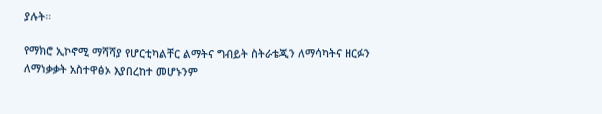ያሉት።

የማክሮ ኢኮኖሚ ማሻሻያ የሆርቲካልቸር ልማትና ግብይት ስትራቴጂን ለማሳካትና ዘርፉን ለማነቃቃት አስተዋፅኦ እያበረከተ መሆኑንም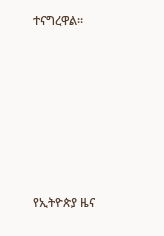ተናግረዋል።







የኢትዮጵያ ዜና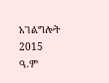አገልግሎት
2015
ዓ.ም